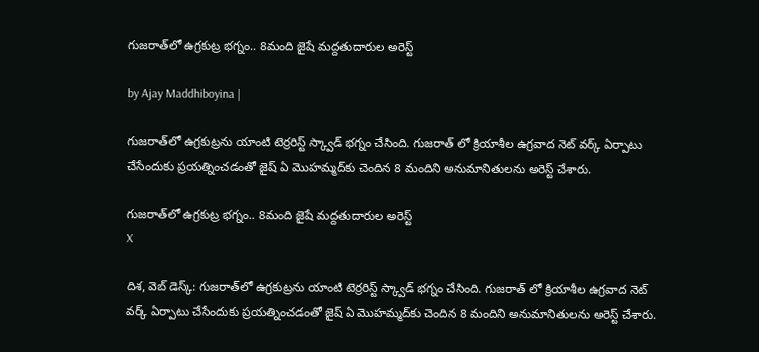గుజరాత్‌లో ఉగ్రకుట్ర భగ్నం.. 8మంది జైషే మద్దతుదారుల అరెస్ట్

by Ajay Maddhiboyina |

గుజరాత్‌లో ఉగ్రకుట్రను యాంటి టెర్ర‌రిస్ట్ స్క్వాడ్ భ‌గ్నం చేసింది. గుజ‌రాత్ లో క్రియాశీల ఉగ్ర‌వాద నెట్ వ‌ర్క్ ఏర్పాటు చేసేందుకు ప్ర‌య‌త్నించ‌డంతో జైష్ ఏ మొహ‌మ్మ‌ద్‌కు చెందిన 8 మందిని అనుమానితులను అరెస్ట్ చేశారు.

గుజరాత్‌లో ఉగ్రకుట్ర భగ్నం.. 8మంది జైషే మద్దతుదారుల అరెస్ట్
X

దిశ, వెబ్ డెస్క్: గుజరాత్‌లో ఉగ్రకుట్రను యాంటి టెర్ర‌రిస్ట్ స్క్వాడ్ భ‌గ్నం చేసింది. గుజ‌రాత్ లో క్రియాశీల ఉగ్ర‌వాద నెట్ వ‌ర్క్ ఏర్పాటు చేసేందుకు ప్ర‌య‌త్నించ‌డంతో జైష్ ఏ మొహ‌మ్మ‌ద్‌కు చెందిన 8 మందిని అనుమానితులను అరెస్ట్ చేశారు.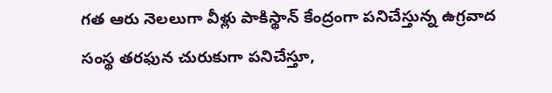గత ఆరు నెలలుగా వీళ్లు పాకిస్థాన్ కేంద్రంగా పనిచేస్తున్న ఉగ్రవాద సంస్థ తరఫున చురుకుగా పనిచేస్తూ,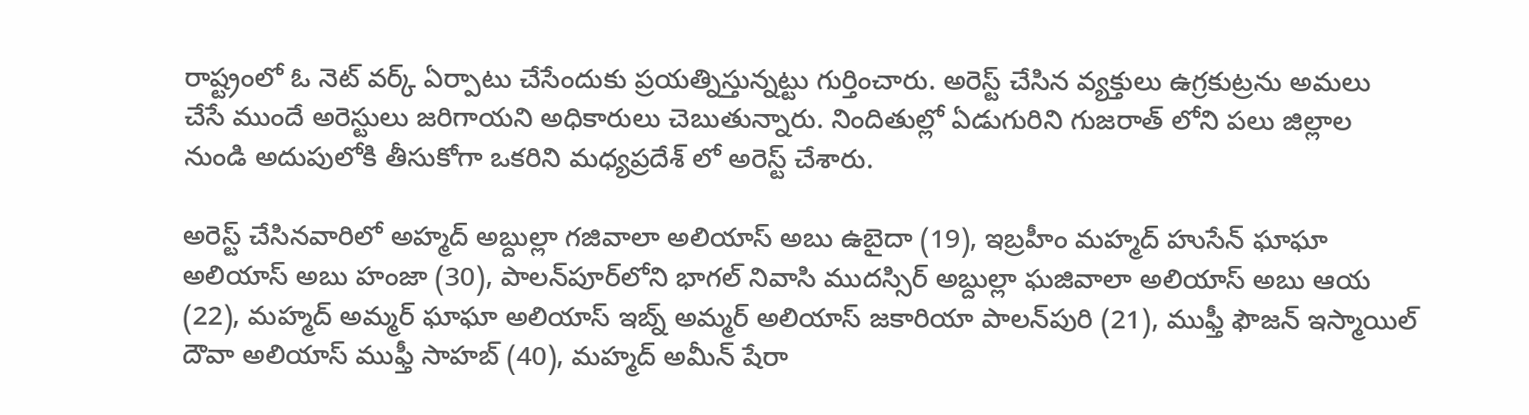రాష్ట్రంలో ఓ నెట్ వర్క్ ఏర్పాటు చేసేందుకు ప్రయత్నిస్తున్నట్టు గుర్తించారు. అరెస్ట్ చేసిన వ్యక్తులు ఉగ్రకుట్రను అమలు చేసే ముందే అరెస్టులు జరిగాయని అధికారులు చెబుతున్నారు. నిందితుల్లో ఏడుగురిని గుజరాత్ లోని పలు జిల్లాల నుండి అదుపులోకి తీసుకోగా ఒకరిని మధ్యప్రదేశ్ లో అరెస్ట్ చేశారు.

అరెస్ట్ చేసినవారిలో అహ్మద్ అబ్దుల్లా గజివాలా అలియాస్ అబు ఉబైదా (19), ఇబ్రహీం మహ్మద్ హుసేన్ ఘాఘా అలియాస్ అబు హంజా (30), పాలన్‌పూర్‌లోని భాగల్ నివాసి ముదస్సిర్ అబ్దుల్లా ఘజివాలా అలియాస్ అబు ఆయ (22), మహ్మద్ అమ్మర్ ఘాఘా అలియాస్ ఇబ్న్ అమ్మర్ అలియాస్ జకారియా పాలన్‌పురి (21), ముఫ్తీ ఫౌజన్ ఇస్మాయిల్ దౌవా అలియాస్ ముఫ్తీ సాహబ్ (40), మహ్మద్ అమీన్ షేరా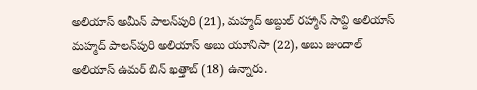అలియాస్ అమీన్ పాలన్‌పురి (21), మహ్మద్ అబ్దుల్ రహ్మాన్ సావ్ది అలియాస్ మహ్మద్ పాలన్‌పురి అలియాస్ అబు యూనిసా (22), అబు జుందాల్ అలియాస్ ఉమర్ బిన్ ఖత్తాబ్ (18) ఉన్నారు.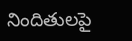నిందితులపై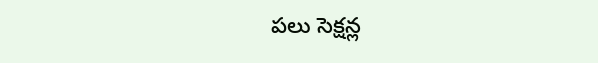పలు సెక్షన్ల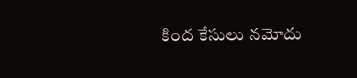కింద కేసులు నమోదు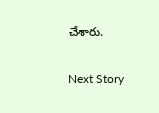చేశారు.

Next Story